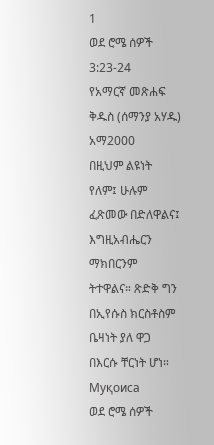1
ወደ ሮሜ ሰዎች 3:23-24
የአማርኛ መጽሐፍ ቅዱስ (ሰማንያ አሃዱ)
አማ2000
በዚህም ልዩነት የለም፤ ሁሉም ፈጽመው በድለዋልና፤ እግዚአብሔርን ማክበርንም ትተዋልና። ጽድቅ ግን በኢየሱስ ክርስቶስም ቤዛነት ያለ ዋጋ በእርሱ ቸርነት ሆነ።
Муқоиса
ወደ ሮሜ ሰዎች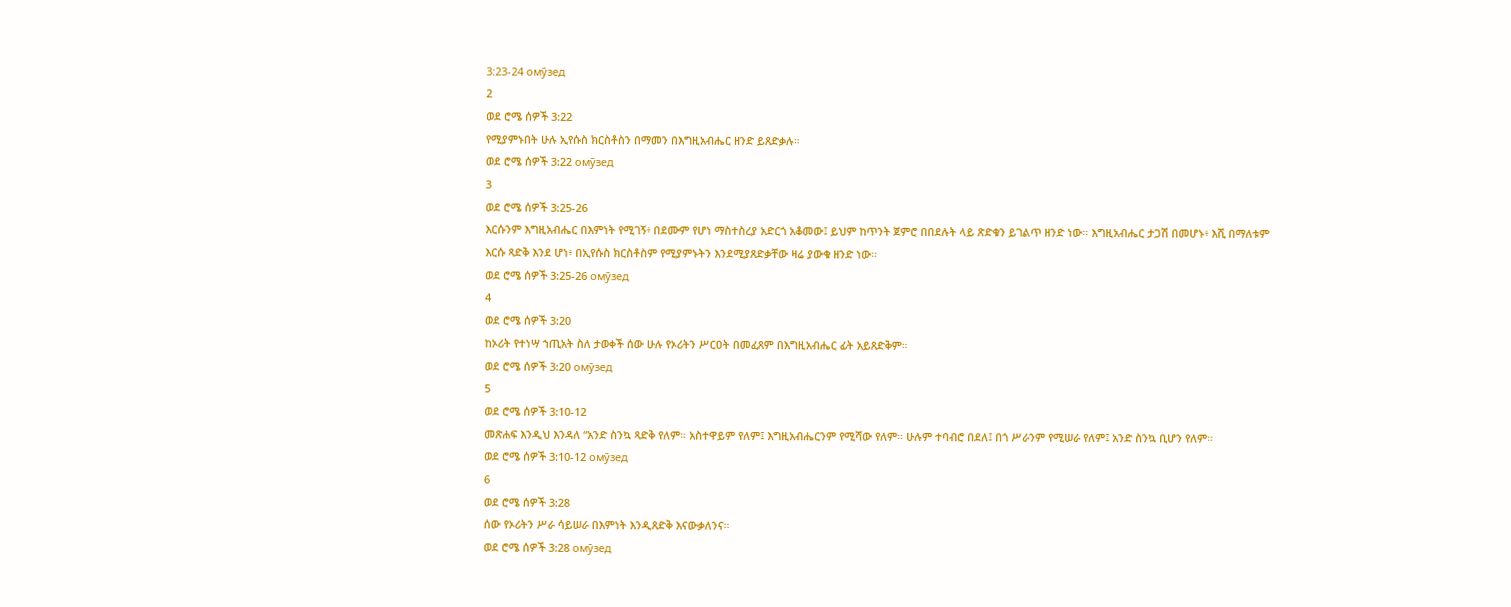3:23-24 омӯзед
2
ወደ ሮሜ ሰዎች 3:22
የሚያምኑበት ሁሉ ኢየሱስ ክርስቶስን በማመን በእግዚአብሔር ዘንድ ይጸድቃሉ።
ወደ ሮሜ ሰዎች 3:22 омӯзед
3
ወደ ሮሜ ሰዎች 3:25-26
እርሱንም እግዚአብሔር በእምነት የሚገኝ፥ በደሙም የሆነ ማስተስረያ አድርጎ አቆመው፤ ይህም ከጥንት ጀምሮ በበደሉት ላይ ጽድቁን ይገልጥ ዘንድ ነው። እግዚአብሔር ታጋሽ በመሆኑ፥ እሺ በማለቱም እርሱ ጻድቅ እንደ ሆነ፥ በኢየሱስ ክርስቶስም የሚያምኑትን እንደሚያጸድቃቸው ዛሬ ያውቁ ዘንድ ነው።
ወደ ሮሜ ሰዎች 3:25-26 омӯзед
4
ወደ ሮሜ ሰዎች 3:20
ከኦሪት የተነሣ ኀጢአት ስለ ታወቀች ሰው ሁሉ የኦሪትን ሥርዐት በመፈጸም በእግዚአብሔር ፊት አይጸድቅም።
ወደ ሮሜ ሰዎች 3:20 омӯзед
5
ወደ ሮሜ ሰዎች 3:10-12
መጽሐፍ እንዲህ እንዳለ “አንድ ስንኳ ጻድቅ የለም። አስተዋይም የለም፤ እግዚአብሔርንም የሚሻው የለም። ሁሉም ተባብሮ በደለ፤ በጎ ሥራንም የሚሠራ የለም፤ አንድ ስንኳ ቢሆን የለም።
ወደ ሮሜ ሰዎች 3:10-12 омӯзед
6
ወደ ሮሜ ሰዎች 3:28
ሰው የኦሪትን ሥራ ሳይሠራ በእምነት እንዲጸድቅ እናውቃለንና።
ወደ ሮሜ ሰዎች 3:28 омӯзед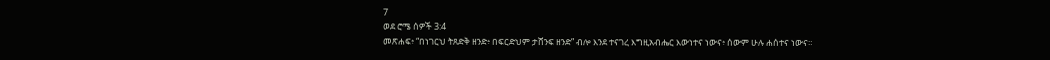7
ወደ ሮሜ ሰዎች 3:4
መጽሐፍ፥ “በነገርህ ትጸድቅ ዘንድ፥ በፍርድህም ታሸንፍ ዘንድ” ብሎ እንደ ተናገረ እግዚአብሔር እውነተና ነውና፥ ሰውም ሁሉ ሐሰተና ነውና።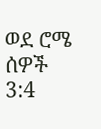ወደ ሮሜ ሰዎች 3:4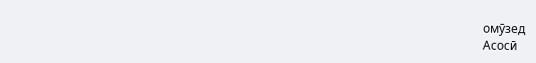омӯзед
Асосӣ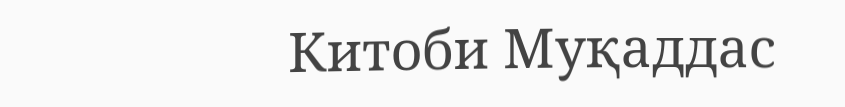Китоби Муқаддас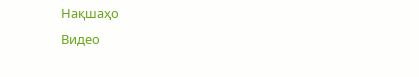Нақшаҳо
Видео